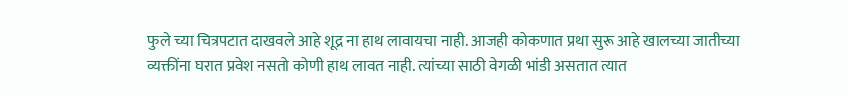फुले च्या चित्रपटात दाखवले आहे शूद्र ना हाथ लावायचा नाही. आजही कोकणात प्रथा सुरू आहे खालच्या जातीच्या व्यक्तींना घरात प्रवेश नसतो कोणी हाथ लावत नाही. त्यांच्या साठी वेगळी भांडी असतात त्यात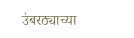उंबरठ्याच्या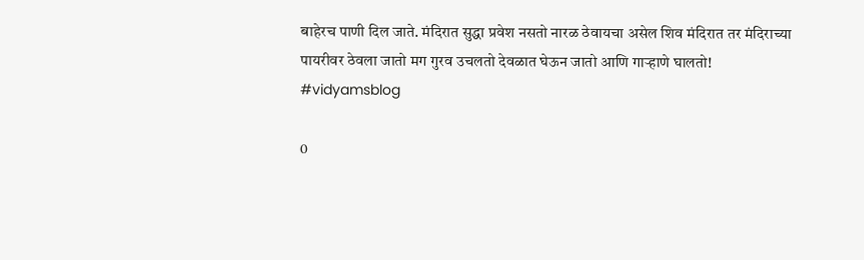बाहेरच पाणी दिल जाते. मंदिरात सुद्धा प्रवेश नसतो नारळ ठेवायचा असेल शिव मंदिरात तर मंदिराच्या पायरीवर ठेवला जातो मग गुरव उचलतो देवळात घेऊन जातो आणि गाऱ्हाणे घालतो!
#vidyamsblog

0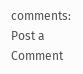comments:
Post a Comment